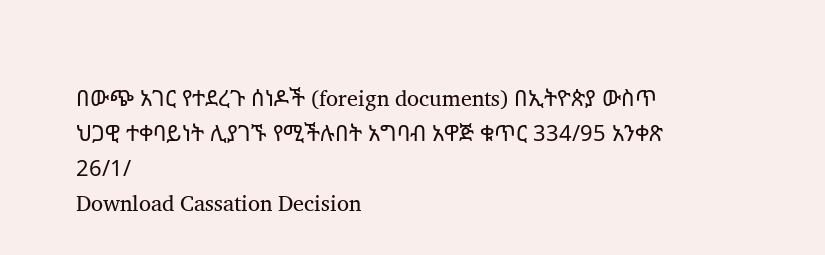በውጭ አገር የተደረጉ ሰነዶች (foreign documents) በኢትዮጵያ ውስጥ ህጋዊ ተቀባይነት ሊያገኙ የሚችሉበት አግባብ አዋጅ ቁጥር 334/95 አንቀጽ 26/1/
Download Cassation Decision